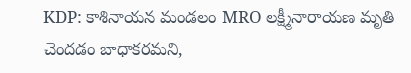KDP: కాశినాయన మండలం MRO లక్ష్మీనారాయణ మృతి చెందడం బాధాకరమని,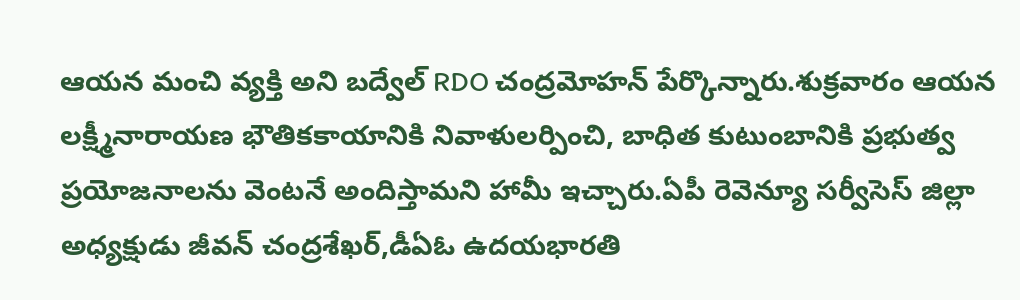ఆయన మంచి వ్యక్తి అని బద్వేల్ RDO చంద్రమోహన్ పేర్కొన్నారు.శుక్రవారం ఆయన లక్ష్మీనారాయణ భౌతికకాయానికి నివాళులర్పించి, బాధిత కుటుంబానికి ప్రభుత్వ ప్రయోజనాలను వెంటనే అందిస్తామని హామీ ఇచ్చారు.ఏపీ రెవెన్యూ సర్వీసెస్ జిల్లా అధ్యక్షుడు జీవన్ చంద్రశేఖర్,డీఏఓ ఉదయభారతి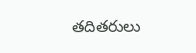తదితరులు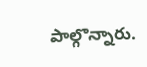పాల్గొన్నారు.